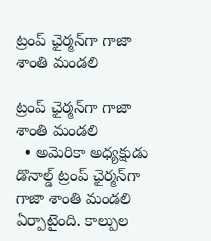ట్రంప్‌ ఛైర్మన్‌గా గాజా శాంతి మండలి

ట్రంప్‌ ఛైర్మన్‌గా గాజా శాంతి మండలి
  • అమెరికా అధ్యక్షుడు డొనాల్డ్‌ ట్రంప్‌ ఛైర్మన్‌గా గాజా శాంతి మండలి ఏర్పాటైంది. కాల్పుల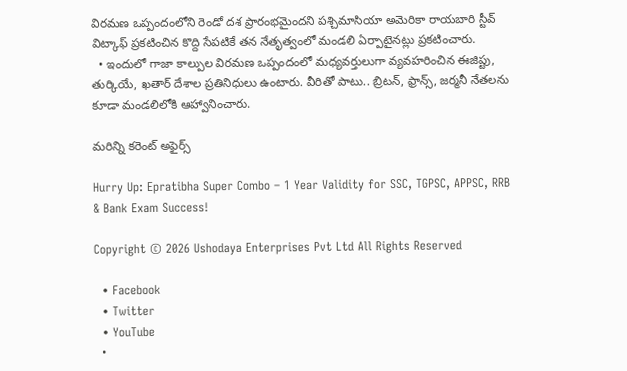విరమణ ఒప్పందంలోని రెండో దశ ప్రారంభమైందని పశ్చిమాసియా అమెరికా రాయబారి స్టీవ్‌ విట్కాఫ్‌ ప్రకటించిన కొద్ది సేపటికే తన నేతృత్వంలో మండలి ఏర్పాటైనట్లు ప్రకటించారు.
  • ఇందులో గాజా కాల్పుల విరమణ ఒప్పందంలో మధ్యవర్తులుగా వ్యవహరించిన ఈజిప్టు, తుర్కియే, ఖతార్‌ దేశాల ప్రతినిధులు ఉంటారు. వీరితో పాటు.. బ్రిటన్, ఫ్రాన్స్, జర్మనీ నేతలను కూడా మండలిలోకి ఆహ్వానించారు.

మరిన్ని కరెంట్ అఫైర్స్

Hurry Up: Epratibha Super Combo – 1 Year Validity for SSC, TGPSC, APPSC, RRB & Bank Exam Success!

Copyright © 2026 Ushodaya Enterprises Pvt Ltd All Rights Reserved

  • Facebook
  • Twitter
  • YouTube
  •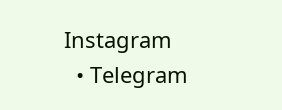Instagram
  • Telegram